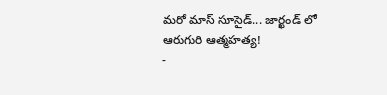మరో మాస్ సూసైడ్... జార్ఖండ్ లో ఆరుగురి ఆత్మహత్య!
-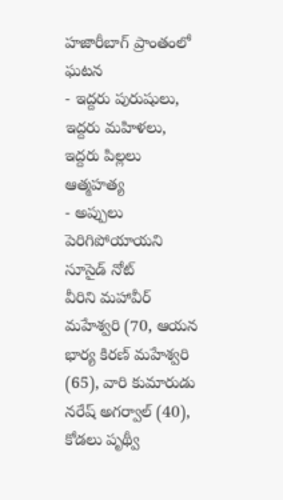హజారీబాగ్ ప్రాంతంలో ఘటన
- ఇద్దరు పురుషులు, ఇద్దరు మహిళలు, ఇద్దరు పిల్లలు ఆత్మహత్య
- అప్పులు పెరిగిపోయాయని సూసైడ్ నోట్
వీరిని మహావీర్ మహేశ్వరి (70, ఆయన భార్య కిరణ్ మహేశ్వరి (65), వారి కుమారుడు నరేష్ అగర్వాల్ (40), కోడలు పృథ్వీ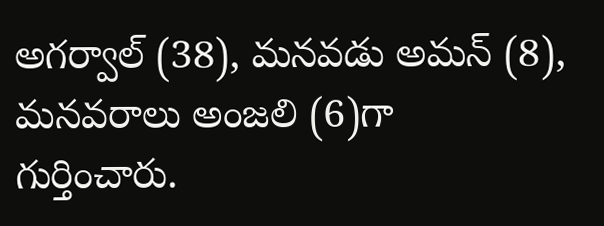అగర్వాల్ (38), మనవడు అమన్ (8), మనవరాలు అంజలి (6)గా గుర్తించారు.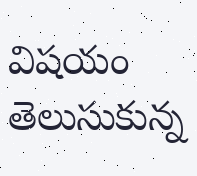విషయం తెలుసుకున్న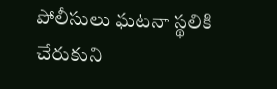పోలీసులు ఘటనా స్థలికి చేరుకుని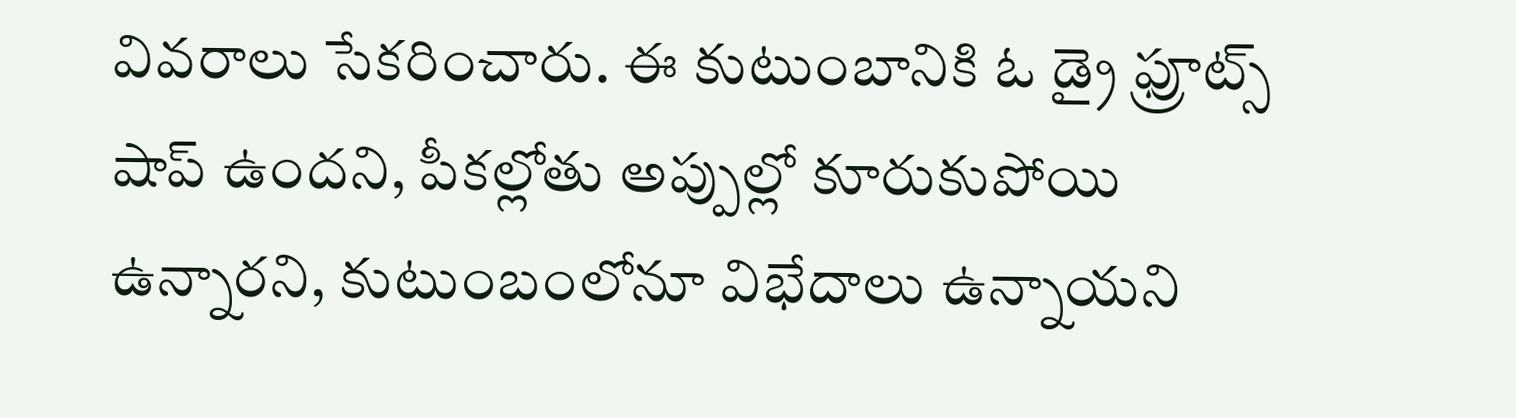వివరాలు సేకరించారు. ఈ కుటుంబానికి ఓ డ్రై ఫ్రూట్స్ షాప్ ఉందని, పీకల్లోతు అప్పుల్లో కూరుకుపోయి ఉన్నారని, కుటుంబంలోనూ విభేదాలు ఉన్నాయని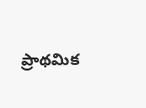ప్రాథమిక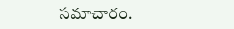సమాచారం.